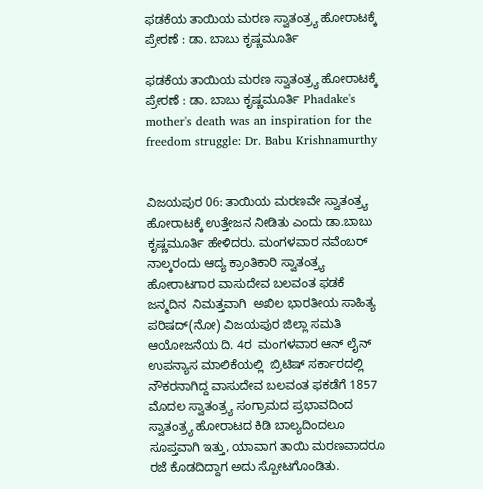ಫಡಕೆಯ ತಾಯಿಯ ಮರಣ ಸ್ವಾತಂತ್ರ್ಯ ಹೋರಾಟಕ್ಕೆ ಪ್ರೇರಣೆ : ಡಾ. ಬಾಬು ಕೃಷ್ಣಮೂರ್ತಿ

ಫಡಕೆಯ ತಾಯಿಯ ಮರಣ ಸ್ವಾತಂತ್ರ್ಯ ಹೋರಾಟಕ್ಕೆ ಪ್ರೇರಣೆ : ಡಾ. ಬಾಬು ಕೃಷ್ಣಮೂರ್ತಿ Phadake's mother's death was an inspiration for the freedom struggle: Dr. Babu Krishnamurthy


ವಿಜಯಪುರ 06: ತಾಯಿಯ ಮರಣವೇ ಸ್ವಾತಂತ್ರ್ಯ ಹೋರಾಟಕ್ಕೆ ಉತ್ತೇಜನ ನೀಡಿತು ಎಂದು ಡಾ.ಬಾಬು ಕೃಷ್ಣಮೂರ್ತಿ ಹೇಳಿದರು. ಮಂಗಳವಾರ ನವೆಂಬರ್ ನಾಲ್ಕರಂದು ಆದ್ಯ ಕ್ರಾಂತಿಕಾರಿ ಸ್ವಾತಂತ್ರ್ಯ ಹೋರಾಟಗಾರ ವಾಸುದೇವ ಬಲವಂತ ಫಡಕೆ ಜನ್ಮದಿನ  ನಿಮತ್ತವಾಗಿ  ಅಖಿಲ ಭಾರತೀಯ ಸಾಹಿತ್ಯ ಪರಿಷದ್(ನೋ) ವಿಜಯಪುರ ಜಿಲ್ಲಾ ಸಮತಿ ಆಯೋಜನೆಯ ದಿ. 4ರ  ಮಂಗಳವಾರ ಆನ್ ಲೈನ್ ಉಪನ್ಯಾಸ ಮಾಲಿಕೆಯಲ್ಲಿ  ಬ್ರಿಟಿಷ್ ಸರ್ಕಾರದಲ್ಲಿ ನೌಕರನಾಗಿದ್ದ ವಾಸುದೇವ ಬಲವಂತ ಫಕಡೆಗೆ 1857 ಮೊದಲ ಸ್ವಾತಂತ್ರ್ಯ ಸಂಗ್ರಾಮದ ಪ್ರಭಾವದಿಂದ ಸ್ವಾತಂತ್ರ್ಯ ಹೋರಾಟದ ಕಿಡಿ ಬಾಲ್ಯದಿಂದಲೂ ಸೂಪ್ತವಾಗಿ ಇತ್ತು, ಯಾವಾಗ ತಾಯಿ ಮರಣವಾದರೂ ರಜೆ ಕೊಡದಿದ್ದಾಗ ಅದು ಸ್ಪೋಟಗೊಂಡಿತು.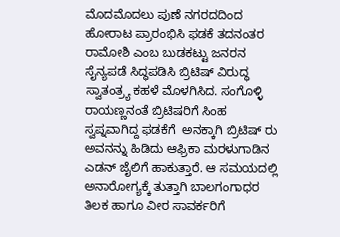ಮೊದಮೊದಲು ಪುಣೆ ನಗರದದಿಂದ ಹೋರಾಟ ಪ್ರಾರಂಭಿಸಿ ಫಡಕೆ ತದನಂತರ ರಾಮೋಶಿ ಎಂಬ ಬುಡಕಟ್ಟು ಜನರನ ಸೈನ್ಯಪಡೆ ಸಿದ್ಧಪಡಿಸಿ ಬ್ರಿಟಿಷ್ ವಿರುದ್ಧ ಸ್ವಾತಂತ್ರ್ಯ ಕಹಳೆ ಮೊಳಗಿಸಿದ. ಸಂಗೊಳ್ಳಿ ರಾಯಣ್ಣನಂತೆ ಬ್ರಿಟಿಷರಿಗೆ ಸಿಂಹ ಸ್ವಪ್ನವಾಗಿದ್ದ ಫಡಕೆಗೆ  ಅನಕ್ಕಾಗಿ ಬ್ರಿಟಿಷ್ ರು ಅವನನ್ನು ಹಿಡಿದು ಆಫ್ರಿಕಾ ಮರಳುಗಾಡಿನ  ಎಡನ್ ಜೈಲಿಗೆ ಹಾಕುತ್ತಾರೆ. ಆ ಸಮಯದಲ್ಲಿ ಅನಾರೋಗ್ಯಕ್ಕೆ ತುತ್ತಾಗಿ ಬಾಲಗಂಗಾಧರ ತಿಲಕ ಹಾಗೂ ವೀರ ಸಾವರ್ಕರಿಗೆ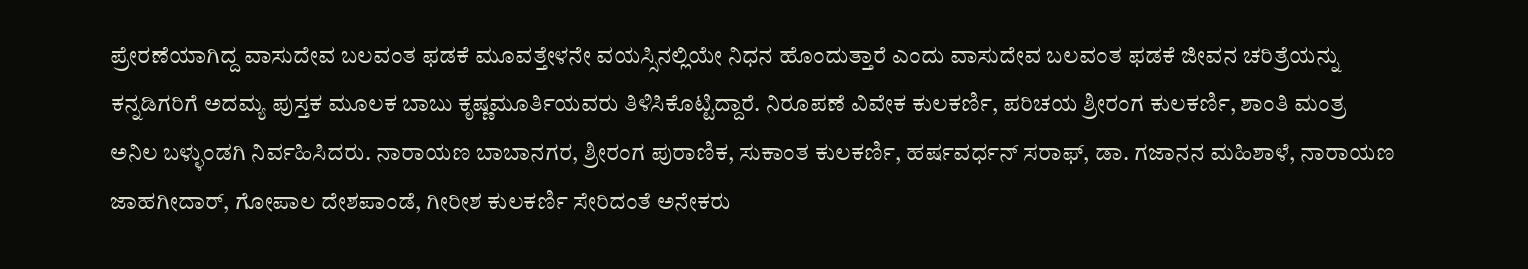ಪ್ರೇರಣೆಯಾಗಿದ್ದ ವಾಸುದೇವ ಬಲವಂತ ಫಡಕೆ ಮೂವತ್ತೇಳನೇ ವಯಸ್ಸಿನಲ್ಲಿಯೇ ನಿಧನ ಹೊಂದುತ್ತಾರೆ ಎಂದು ವಾಸುದೇವ ಬಲವಂತ ಫಡಕೆ ಜೀವನ ಚರಿತ್ರೆಯನ್ನು ಕನ್ನಡಿಗರಿಗೆ ಅದಮ್ಯ ಪುಸ್ತಕ ಮೂಲಕ ಬಾಬು ಕೃಷ್ಣಮೂರ್ತಿಯವರು ತಿಳಿಸಿಕೊಟ್ಟಿದ್ದಾರೆ. ನಿರೂಪಣೆ ವಿವೇಕ ಕುಲಕರ್ಣಿ, ಪರಿಚಯ ಶ್ರೀರಂಗ ಕುಲಕರ್ಣಿ, ಶಾಂತಿ ಮಂತ್ರ ಅನಿಲ ಬಳ್ಳುಂಡಗಿ ನಿರ್ವಹಿಸಿದರು. ನಾರಾಯಣ ಬಾಬಾನಗರ, ಶ್ರೀರಂಗ ಪುರಾಣಿಕ, ಸುಕಾಂತ ಕುಲಕರ್ಣಿ, ಹರ್ಷವರ್ಧನ್ ಸರಾಫ್, ಡಾ. ಗಜಾನನ ಮಹಿಶಾಳೆ, ನಾರಾಯಣ ಜಾಹಗೀದಾರ್, ಗೋಪಾಲ ದೇಶಪಾಂಡೆ, ಗೀರೀಶ ಕುಲಕರ್ಣಿ ಸೇರಿದಂತೆ ಅನೇಕರು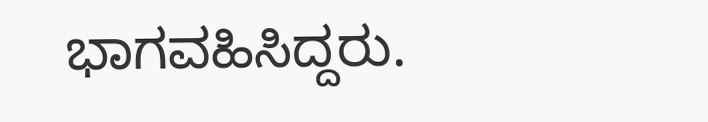ಭಾಗವಹಿಸಿದ್ದರು.